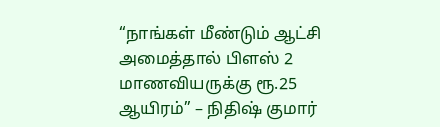“நாங்கள் மீண்டும் ஆட்சி அமைத்தால் பிளஸ் 2 மாணவியருக்கு ரூ.25 ஆயிரம்” – நிதிஷ் குமார்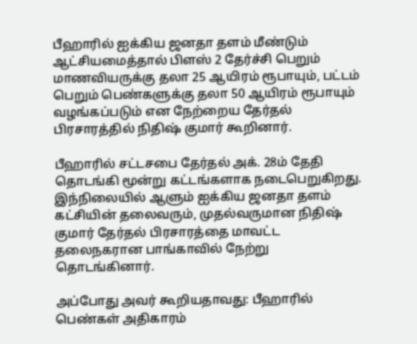பீஹாரில் ஐக்கிய ஜனதா தளம் மீண்டும் ஆட்சியமைத்தால் பிளஸ் 2 தேர்ச்சி பெறும் மாணவியருக்கு தலா 25 ஆயிரம் ரூபாயும், பட்டம் பெறும் பெண்களுக்கு தலா 50 ஆயிரம் ரூபாயும் வழங்கப்படும் என நேற்றைய தேர்தல் பிரசாரத்தில் நிதிஷ் குமார் கூறினார்.

பீஹாரில் சட்டசபை தேர்தல் அக். 28ம் தேதி தொடங்கி மூன்று கட்டங்களாக நடைபெறுகிறது. இந்நிலையில் ஆளும் ஐக்கிய ஜனதா தளம் கட்சியின் தலைவரும், முதல்வருமான நிதிஷ் குமார் தேர்தல் பிரசாரத்தை மாவட்ட தலைநகரான பாங்காவில் நேற்று தொடங்கினார்.

அப்போது அவர் கூறியதாவது: பீஹாரில் பெண்கள் அதிகாரம்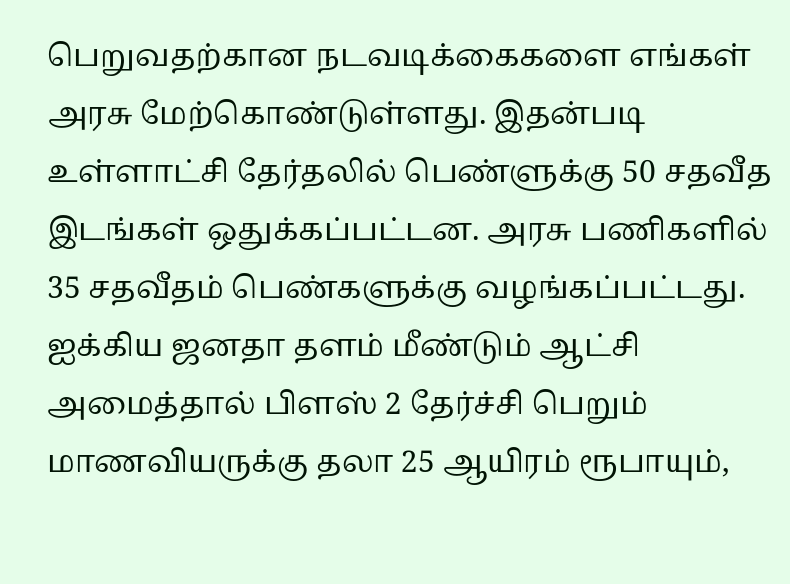பெறுவதற்கான நடவடிக்கைகளை எங்கள் அரசு மேற்கொண்டுள்ளது. இதன்படி உள்ளாட்சி தேர்தலில் பெண்ளுக்கு 50 சதவீத இடங்கள் ஒதுக்கப்பட்டன. அரசு பணிகளில் 35 சதவீதம் பெண்களுக்கு வழங்கப்பட்டது. ஐக்கிய ஜனதா தளம் மீண்டும் ஆட்சி அமைத்தால் பிளஸ் 2 தேர்ச்சி பெறும் மாணவியருக்கு தலா 25 ஆயிரம் ரூபாயும்,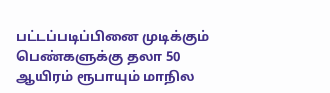பட்டப்படிப்பினை முடிக்கும் பெண்களுக்கு தலா 50 ஆயிரம் ரூபாயும் மாநில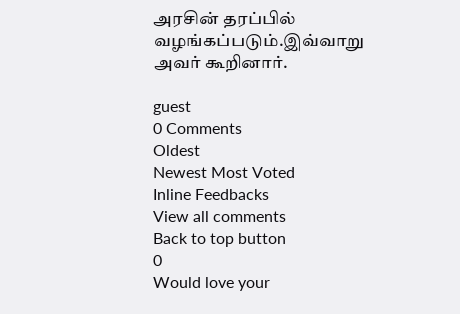அரசின் தரப்பில் வழங்கப்படும்.இவ்வாறு அவர் கூறினார்.

guest
0 Comments
Oldest
Newest Most Voted
Inline Feedbacks
View all comments
Back to top button
0
Would love your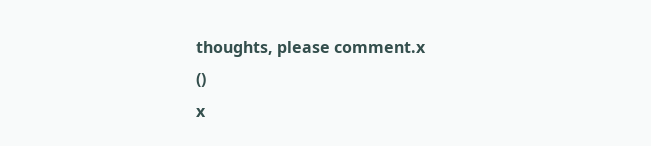thoughts, please comment.x
()
x